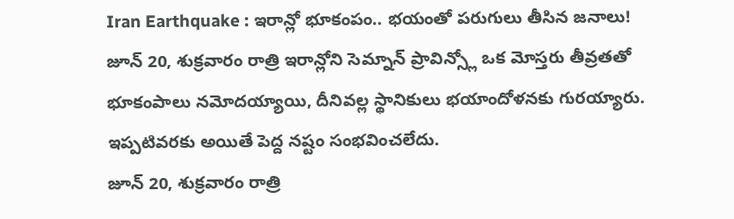Iran Earthquake : ఇరాన్లో భూకంపం.. భయంతో పరుగులు తీసిన జనాలు!
జూన్ 20, శుక్రవారం రాత్రి ఇరాన్లోని సెమ్నాన్ ప్రావిన్స్లో ఒక మోస్తరు తీవ్రతతో భూకంపాలు నమోదయ్యాయి, దీనివల్ల స్థానికులు భయాందోళనకు గురయ్యారు. ఇప్పటివరకు అయితే పెద్ద నష్టం సంభవించలేదు.
జూన్ 20, శుక్రవారం రాత్రి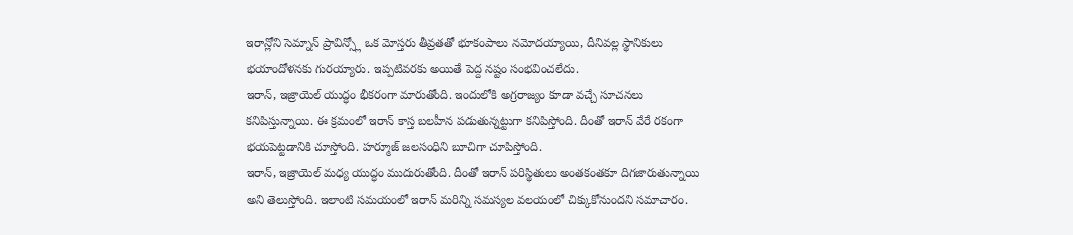ఇరాన్లోని సెమ్నాన్ ప్రావిన్స్లో ఒక మోస్తరు తీవ్రతతో భూకంపాలు నమోదయ్యాయి, దీనివల్ల స్థానికులు భయాందోళనకు గురయ్యారు. ఇప్పటివరకు అయితే పెద్ద నష్టం సంభవించలేదు.
ఇరాన్, ఇజ్రాయెల్ యుద్ధం భీకరంగా మారుతోంది. ఇందులోకి అగ్రరాజ్యం కూడా వచ్చే సూచనలు కనిపిస్తున్నాయి. ఈ క్రమంలో ఇరాన్ కాస్త బలహీన పడుతున్నట్టుగా కనిపిస్తోంది. దీంతో ఇరాన్ వేరే రకంగా భయపెట్టడానికి చూస్తోంది. హర్మూజ్ జలసంధిని బూచిగా చూపిస్తోంది.
ఇరాన్, ఇజ్రాయెల్ మధ్య యుద్ధం ముదురుతోంది. దీంతో ఇరాన్ పరిస్థితులు అంతకంతకూ దిగజారుతున్నాయి అని తెలుస్తోంది. ఇలాంటి సమయంలో ఇరాన్ మరిన్ని సమస్యల వలయంలో చిక్కుకోనుందని సమాచారం.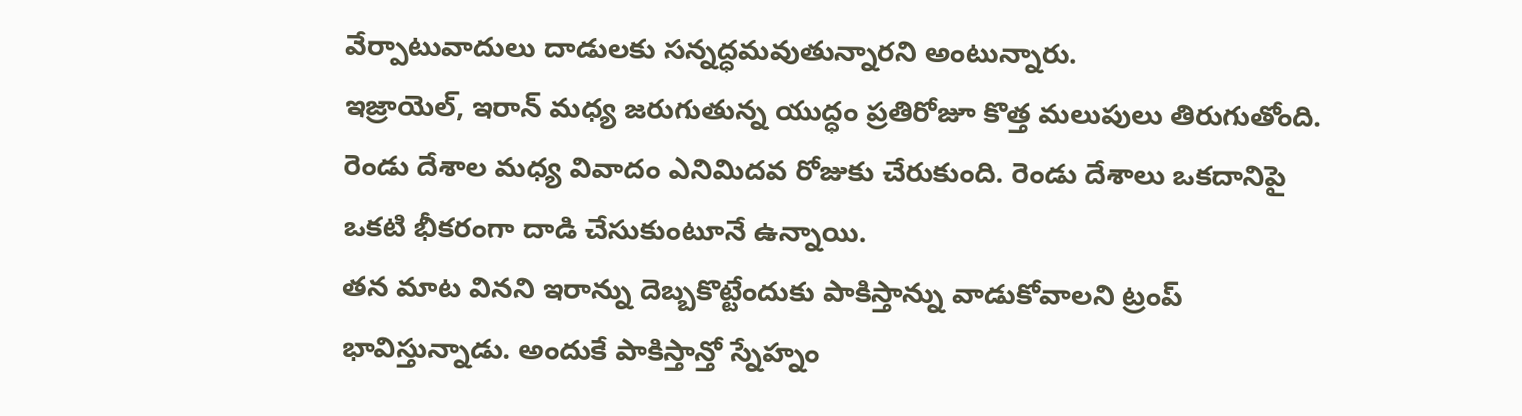వేర్పాటువాదులు దాడులకు సన్నద్ధమవుతున్నారని అంటున్నారు.
ఇజ్రాయెల్, ఇరాన్ మధ్య జరుగుతున్న యుద్ధం ప్రతిరోజూ కొత్త మలుపులు తిరుగుతోంది. రెండు దేశాల మధ్య వివాదం ఎనిమిదవ రోజుకు చేరుకుంది. రెండు దేశాలు ఒకదానిపై ఒకటి భీకరంగా దాడి చేసుకుంటూనే ఉన్నాయి.
తన మాట వినని ఇరాన్ను దెబ్బకొట్టేందుకు పాకిస్తాన్ను వాడుకోవాలని ట్రంప్ భావిస్తున్నాడు. అందుకే పాకిస్తాన్తో స్నేహ్నం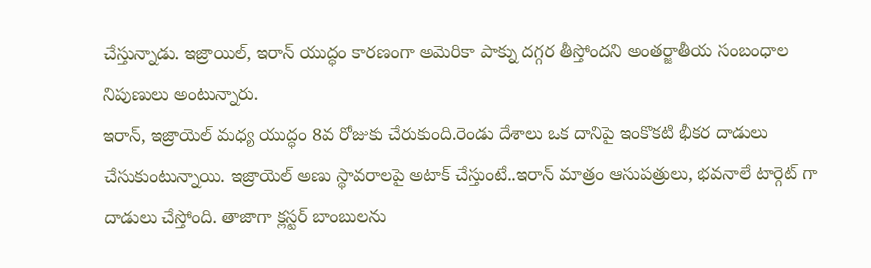చేస్తున్నాడు. ఇజ్రాయిల్, ఇరాన్ యుద్ధం కారణంగా అమెరికా పాక్ను దగ్గర తీస్తోందని అంతర్జాతీయ సంబంధాల నిపుణులు అంటున్నారు.
ఇరాన్, ఇజ్రాయెల్ మధ్య యుద్ధం 8వ రోజుకు చేరుకుంది.రెండు దేశాలు ఒక దానిపై ఇంకొకటి భీకర దాడులు చేసుకుంటున్నాయి. ఇజ్రాయెల్ అణు స్థావరాలపై అటాక్ చేస్తుంటే..ఇరాన్ మాత్రం ఆసుపత్రులు, భవనాలే టార్గెట్ గా దాడులు చేస్తోంది. తాజాగా క్లస్టర్ బాంబులను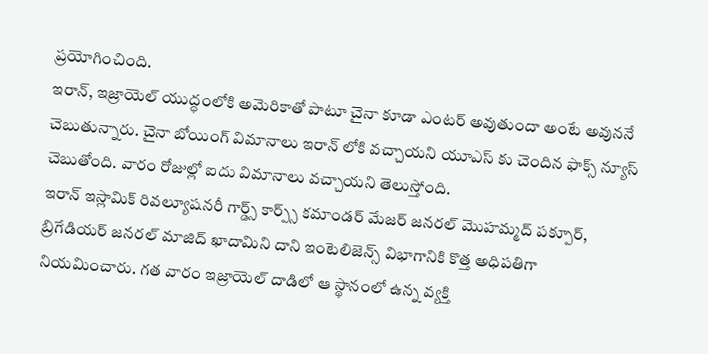ప్రయోగించింది.
ఇరాన్, ఇజ్రాయెల్ యుద్ధంలోకి అమెరికాతో పాటూ చైనా కూడా ఎంటర్ అవుతుందా అంటే అవుననే చెబుతున్నారు. చైనా బోయింగ్ విమానాలు ఇరాన్ లోకి వచ్చాయని యూఎస్ కు చెందిన ఫాక్స్ న్యూస్ చెబుతోంది. వారం రోజుల్లో ఐదు విమానాలు వచ్చాయని తెలుస్తోంది.
ఇరాన్ ఇస్లామిక్ రివల్యూషనరీ గార్డ్స్ కార్ప్స్ కమాండర్ మేజర్ జనరల్ మొహమ్మద్ పక్పూర్, బ్రిగేడియర్ జనరల్ మాజిద్ ఖాదామిని దాని ఇంటెలిజెన్స్ విభాగానికి కొత్త అధిపతిగా నియమించారు. గత వారం ఇజ్రాయెల్ దాడిలో ఆ స్థానంలో ఉన్న వ్యక్తి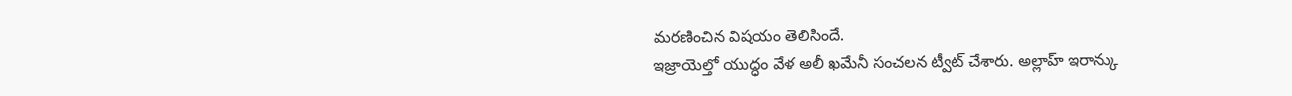మరణించిన విషయం తెలిసిందే.
ఇజ్రాయెల్తో యుద్ధం వేళ అలీ ఖమేనీ సంచలన ట్వీట్ చేశారు. అల్లాహ్ ఇరాన్కు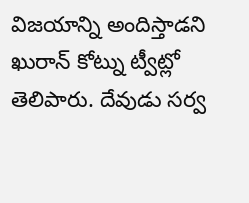విజయాన్ని అందిస్తాడని ఖురాన్ కోట్ను ట్వీట్లో తెలిపారు. దేవుడు సర్వ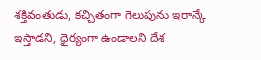శక్తివంతుడు, కచ్చితంగా గెలుపును ఇరాన్కే ఇస్తాడని, ధైర్యంగా ఉండాలని దేశ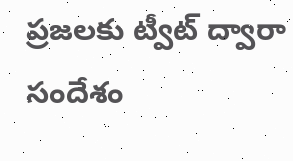ప్రజలకు ట్వీట్ ద్వారా సందేశం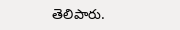తెలిపారు.